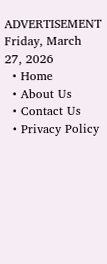ADVERTISEMENT
Friday, March 27, 2026
  • Home
  • About Us
  • Contact Us
  • Privacy Policy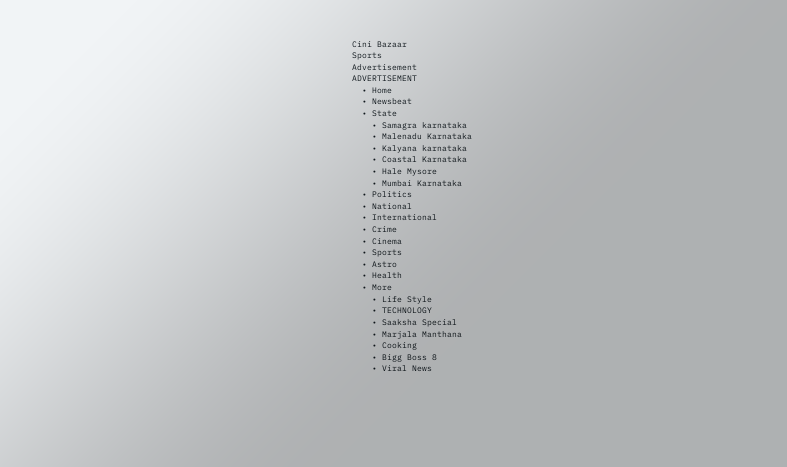Cini Bazaar
Sports
Advertisement
ADVERTISEMENT
  • Home
  • Newsbeat
  • State
    • Samagra karnataka
    • Malenadu Karnataka
    • Kalyana karnataka
    • Coastal Karnataka
    • Hale Mysore
    • Mumbai Karnataka
  • Politics
  • National
  • International
  • Crime
  • Cinema
  • Sports
  • Astro
  • Health
  • More
    • Life Style
    • TECHNOLOGY
    • Saaksha Special
    • Marjala Manthana
    • Cooking
    • Bigg Boss 8
    • Viral News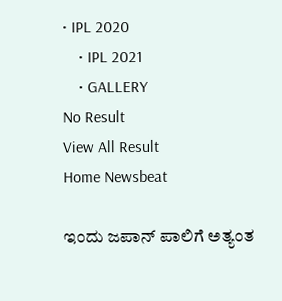• IPL 2020
    • IPL 2021
    • GALLERY
No Result
View All Result
Home Newsbeat

ಇಂದು ಜಪಾನ್ ಪಾಲಿಗೆ ಅತ್ಯಂತ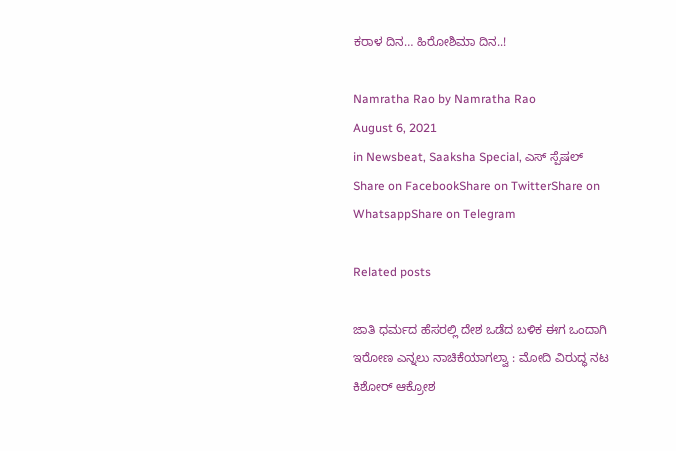ಕರಾಳ ದಿನ… ಹಿರೋಶಿಮಾ ದಿನ..!

Namratha Rao by Namratha Rao
August 6, 2021
in Newsbeat, Saaksha Special, ಎಸ್ ಸ್ಪೆಷಲ್
Share on FacebookShare on TwitterShare on WhatsappShare on Telegram

Related posts

ಜಾತಿ ಧರ್ಮದ ಹೆಸರಲ್ಲಿ ದೇಶ ಒಡೆದ ಬಳಿಕ ಈಗ ಒಂದಾಗಿ ಇರೋಣ ಎನ್ನಲು ನಾಚಿಕೆಯಾಗಲ್ವಾ : ಮೋದಿ ವಿರುದ್ಧ ನಟ ಕಿಶೋರ್ ಆಕ್ರೋಶ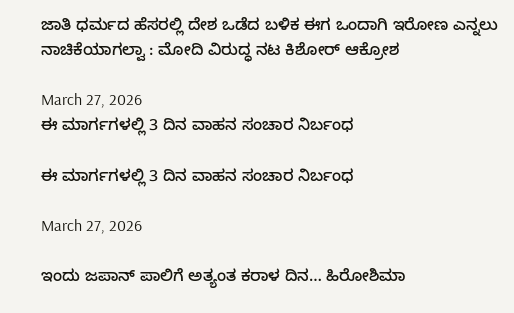ಜಾತಿ ಧರ್ಮದ ಹೆಸರಲ್ಲಿ ದೇಶ ಒಡೆದ ಬಳಿಕ ಈಗ ಒಂದಾಗಿ ಇರೋಣ ಎನ್ನಲು ನಾಚಿಕೆಯಾಗಲ್ವಾ : ಮೋದಿ ವಿರುದ್ಧ ನಟ ಕಿಶೋರ್ ಆಕ್ರೋಶ

March 27, 2026
ಈ ಮಾರ್ಗಗಳಲ್ಲಿ 3 ದಿನ ವಾಹನ ಸಂಚಾರ ನಿರ್ಬಂಧ

ಈ ಮಾರ್ಗಗಳಲ್ಲಿ 3 ದಿನ ವಾಹನ ಸಂಚಾರ ನಿರ್ಬಂಧ

March 27, 2026

ಇಂದು ಜಪಾನ್ ಪಾಲಿಗೆ ಅತ್ಯಂತ ಕರಾಳ ದಿನ… ಹಿರೋಶಿಮಾ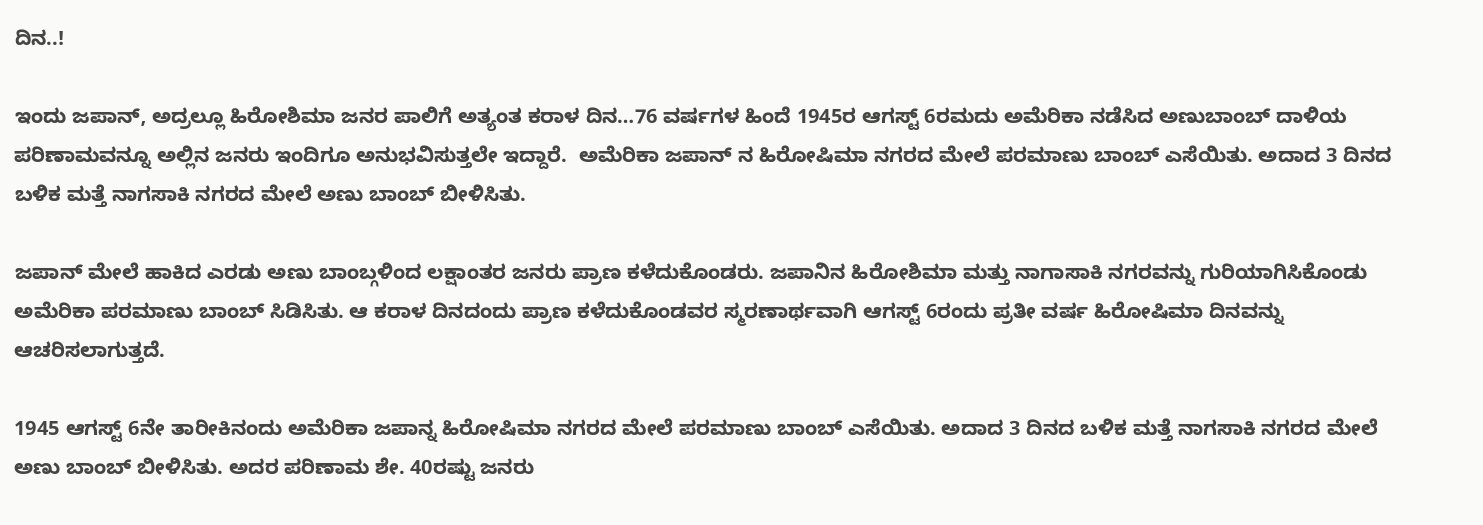ದಿನ..!

ಇಂದು ಜಪಾನ್, ಅದ್ರಲ್ಲೂ ಹಿರೋಶಿಮಾ ಜನರ ಪಾಲಿಗೆ ಅತ್ಯಂತ ಕರಾಳ ದಿನ…76 ವರ್ಷಗಳ ಹಿಂದೆ 1945ರ ಆಗಸ್ಟ್ 6ರಮದು ಅಮೆರಿಕಾ ನಡೆಸಿದ ಅಣುಬಾಂಬ್ ದಾಳಿಯ ಪರಿಣಾಮವನ್ನೂ ಅಲ್ಲಿನ ಜನರು ಇಂದಿಗೂ ಅನುಭವಿಸುತ್ತಲೇ ಇದ್ದಾರೆ.  ಅಮೆರಿಕಾ ಜಪಾನ್ ನ ಹಿರೋಷಿಮಾ ನಗರದ ಮೇಲೆ ಪರಮಾಣು ಬಾಂಬ್ ಎಸೆಯಿತು. ಅದಾದ 3 ದಿನದ ಬಳಿಕ ಮತ್ತೆ ನಾಗಸಾಕಿ ನಗರದ ಮೇಲೆ ಅಣು ಬಾಂಬ್ ಬೀಳಿಸಿತು.

ಜಪಾನ್ ಮೇಲೆ ಹಾಕಿದ ಎರಡು ಅಣು ಬಾಂಬ್ಗಳಿಂದ ಲಕ್ಷಾಂತರ ಜನರು ಪ್ರಾಣ ಕಳೆದುಕೊಂಡರು. ಜಪಾನಿನ ಹಿರೋಶಿಮಾ ಮತ್ತು ನಾಗಾಸಾಕಿ ನಗರವನ್ನು ಗುರಿಯಾಗಿಸಿಕೊಂಡು ಅಮೆರಿಕಾ ಪರಮಾಣು ಬಾಂಬ್ ಸಿಡಿಸಿತು. ಆ ಕರಾಳ ದಿನದಂದು ಪ್ರಾಣ ಕಳೆದುಕೊಂಡವರ ಸ್ಮರಣಾರ್ಥವಾಗಿ ಆಗಸ್ಟ್ 6ರಂದು ಪ್ರತೀ ವರ್ಷ ಹಿರೋಷಿಮಾ ದಿನವನ್ನು ಆಚರಿಸಲಾಗುತ್ತದೆ.

1945 ಆಗಸ್ಟ್ 6ನೇ ತಾರೀಕಿನಂದು ಅಮೆರಿಕಾ ಜಪಾನ್ನ ಹಿರೋಷಿಮಾ ನಗರದ ಮೇಲೆ ಪರಮಾಣು ಬಾಂಬ್ ಎಸೆಯಿತು. ಅದಾದ 3 ದಿನದ ಬಳಿಕ ಮತ್ತೆ ನಾಗಸಾಕಿ ನಗರದ ಮೇಲೆ ಅಣು ಬಾಂಬ್ ಬೀಳಿಸಿತು. ಅದರ ಪರಿಣಾಮ ಶೇ. 40ರಷ್ಟು ಜನರು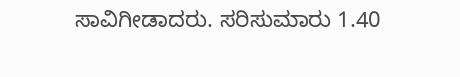ಸಾವಿಗೀಡಾದರು. ಸರಿಸುಮಾರು 1.40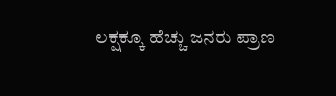ಲಕ್ಷಕ್ಕೂ ಹೆಚ್ಚು ಜನರು ಪ್ರಾಣ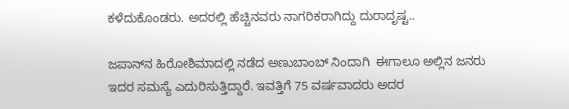ಕಳೆದುಕೊಂಡರು. ಅದರಲ್ಲಿ ಹೆಚ್ಚಿನವರು ನಾಗರಿಕರಾಗಿದ್ದು ದುರಾದೃಷ್ಟ..

ಜಪಾನ್‌ನ ಹಿರೋಶಿಮಾದಲ್ಲಿ ನಡೆದ ಅಣುಬಾಂಬ್‌ ನಿಂದಾಗಿ  ಈಗಾಲೂ ಅಲ್ಲಿನ ಜನರು ಇದರ ಸಮಸ್ಯೆ ಎದುರಿಸುತ್ತಿದ್ದಾರೆ. ಇವತ್ತಿಗೆ 75 ವರ್ಷವಾದರು ಅದರ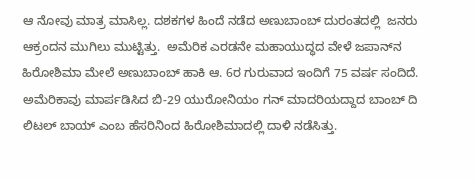ಆ ನೋವು ಮಾತ್ರ ಮಾಸಿಲ್ಲ. ದಶಕಗಳ ಹಿಂದೆ ನಡೆದ ಅಣುಬಾಂಬ್‌ ದುರಂತದಲ್ಲಿ  ಜನರು ಆಕ್ರಂದನ ಮುಗಿಲು ಮುಟ್ಟಿತ್ತು.  ಅಮೆರಿಕ ಎರಡನೇ ಮಹಾಯುದ್ಧದ ವೇಳೆ ಜಪಾನ್‌ನ ಹಿರೋಶಿಮಾ ಮೇಲೆ ಅಣುಬಾಂಬ್‌ ಹಾಕಿ ಆ. 6ರ ಗುರುವಾದ ಇಂದಿಗೆ 75 ವರ್ಷ ಸಂದಿದೆ. ಅಮೆರಿಕಾವು ಮಾರ್ಪಡಿಸಿದ ಬಿ-29 ಯುರೋನಿಯಂ ಗನ್ ಮಾದರಿಯದ್ದಾದ ಬಾಂಬ್ ದಿ ಲಿಟಲ್ ಬಾಯ್ ಎಂಬ ಹೆಸರಿನಿಂದ ಹಿರೋಶಿಮಾದಲ್ಲಿ ದಾಳಿ ನಡೆಸಿತ್ತು.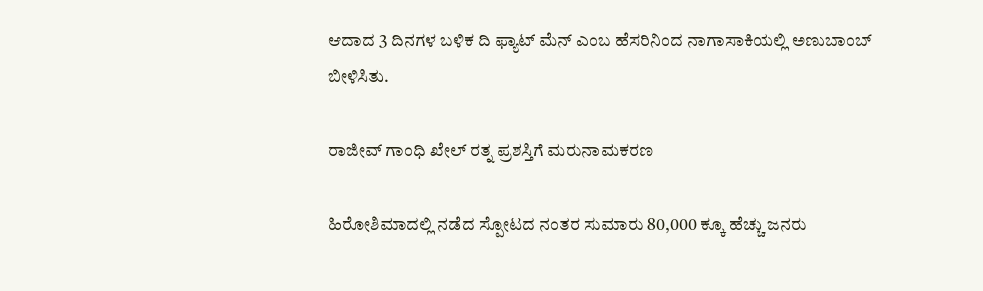ಆದಾದ 3 ದಿನಗಳ ಬಳಿಕ ದಿ ಫ್ಯಾಟ್ ಮೆನ್ ಎಂಬ ಹೆಸರಿನಿಂದ ನಾಗಾಸಾಕಿಯಲ್ಲಿ ಅಣುಬಾಂಬ್  ಬೀಳಿಸಿತು.

ರಾಜೀವ್ ಗಾಂಧಿ ಖೇಲ್ ರತ್ನ ಪ್ರಶಸ್ತಿಗೆ ಮರುನಾಮಕರಣ

ಹಿರೋಶಿಮಾದಲ್ಲಿ ನಡೆದ ಸ್ಪೋಟದ ನಂತರ ಸುಮಾರು 80,000 ಕ್ಕೂ ಹೆಚ್ಚು ಜನರು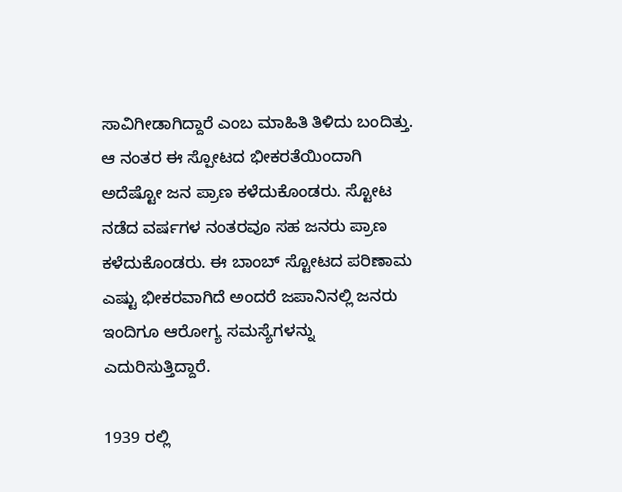ಸಾವಿಗೀಡಾಗಿದ್ದಾರೆ ಎಂಬ ಮಾಹಿತಿ ತಿಳಿದು ಬಂದಿತ್ತು. ಆ ನಂತರ ಈ ಸ್ಪೋಟದ ಭೀಕರತೆಯಿಂದಾಗಿ ಅದೆಷ್ಟೋ ಜನ ಪ್ರಾಣ ಕಳೆದುಕೊಂಡರು. ಸ್ಟೋಟ ನಡೆದ ವರ್ಷಗಳ ನಂತರವೂ ಸಹ ಜನರು ಪ್ರಾಣ ಕಳೆದುಕೊಂಡರು. ಈ ಬಾಂಬ್ ಸ್ಟೋಟದ ಪರಿಣಾಮ ಎಷ್ಟು ಭೀಕರವಾಗಿದೆ ಅಂದರೆ ಜಪಾನಿನಲ್ಲಿ ಜನರು ಇಂದಿಗೂ ಆರೋಗ್ಯ ಸಮಸ್ಯೆಗಳನ್ನು ಎದುರಿಸುತ್ತಿದ್ದಾರೆ.

1939 ರಲ್ಲಿ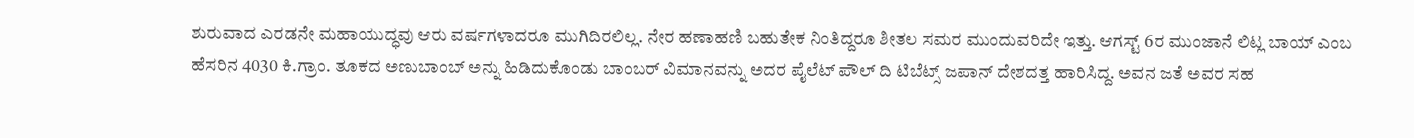ಶುರುವಾದ ಎರಡನೇ ಮಹಾಯುದ್ಧವು ಆರು ವರ್ಷಗಳಾದರೂ ಮುಗಿದಿರಲಿಲ್ಲ. ನೇರ ಹಣಾಹಣಿ ಬಹುತೇಕ ನಿಂತಿದ್ದರೂ ಶೀತಲ ಸಮರ ಮುಂದುವರಿದೇ ಇತ್ತು. ಆಗಸ್ಟ್‌ 6ರ ಮುಂಜಾನೆ ಲಿಟ್ಲ ಬಾಯ್‌ ಎಂಬ ಹೆಸರಿನ 4030 ಕಿ.ಗ್ರಾಂ. ತೂಕದ ಅಣುಬಾಂಬ್‌ ಅನ್ನು ಹಿಡಿದುಕೊಂಡು ಬಾಂಬರ್‌ ವಿಮಾನವನ್ನು ಅದರ ಪೈಲೆಟ್‌ ಪೌಲ್‌ ದಿ ಟಿಬೆಟ್ಸ್‌ ಜಪಾನ್‌ ದೇಶದತ್ತ ಹಾರಿಸಿದ್ದ. ಅವನ ಜತೆ ಅವರ ಸಹ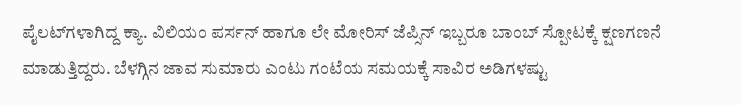ಪೈಲಟ್‌ಗಳಾಗಿದ್ದ ಕ್ಯಾ. ವಿಲಿಯಂ ಪರ್ಸನ್‌ ಹಾಗೂ ಲೇ ಮೋರಿಸ್‌ ಜೆಪ್ಸಿನ್‌ ಇಬ್ಬರೂ ಬಾಂಬ್‌ ಸ್ಪೋಟಕ್ಕೆ ಕ್ಷಣಗಣನೆ ಮಾಡುತ್ತಿದ್ದರು. ಬೆಳಗ್ಗಿನ ಜಾವ ಸುಮಾರು ಎಂಟು ಗಂಟೆಯ ಸಮಯಕ್ಕೆ ಸಾವಿರ ಅಡಿಗಳಷ್ಟು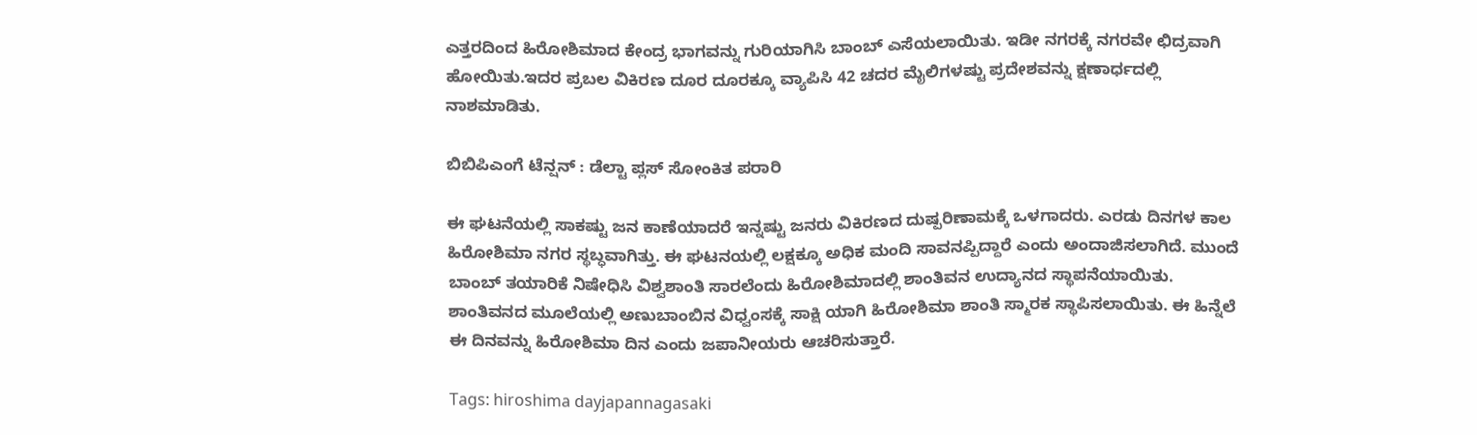ಎತ್ತರದಿಂದ ಹಿರೋಶಿಮಾದ ಕೇಂದ್ರ ಭಾಗವನ್ನು ಗುರಿಯಾಗಿಸಿ ಬಾಂಬ್‌ ಎಸೆಯಲಾಯಿತು. ಇಡೀ ನಗರಕ್ಕೆ ನಗರವೇ ಛಿದ್ರವಾಗಿ ಹೋಯಿತು.ಇದರ ಪ್ರಬಲ ವಿಕಿರಣ ದೂರ ದೂರಕ್ಕೂ ವ್ಯಾಪಿಸಿ 42 ಚದರ ಮೈಲಿಗಳಷ್ಟು ಪ್ರದೇಶವನ್ನು ಕ್ಷಣಾರ್ಧದಲ್ಲಿ ನಾಶಮಾಡಿತು.

ಬಿಬಿಪಿಎಂಗೆ ಟೆನ್ಷನ್ : ಡೆಲ್ಟಾ ಪ್ಲಸ್ ಸೋಂಕಿತ ಪರಾರಿ

ಈ ಘಟನೆಯಲ್ಲಿ ಸಾಕಷ್ಟು ಜನ ಕಾಣೆಯಾದರೆ ಇನ್ನಷ್ಟು ಜನರು ವಿಕಿರಣದ ದುಷ್ಪರಿಣಾಮಕ್ಕೆ ಒಳಗಾದರು. ಎರಡು ದಿನಗಳ ಕಾಲ ಹಿರೋಶಿಮಾ ನಗರ ಸ್ಥಬ್ಧವಾಗಿತ್ತು. ಈ ಘಟನಯಲ್ಲಿ ಲಕ್ಷಕ್ಕೂ ಅಧಿಕ ಮಂದಿ ಸಾವನಪ್ಪಿದ್ದಾರೆ ಎಂದು ಅಂದಾಜಿಸಲಾಗಿದೆ. ಮುಂದೆ ಬಾಂಬ್‌ ತಯಾರಿಕೆ ನಿಷೇಧಿಸಿ ವಿಶ್ವಶಾಂತಿ ಸಾರಲೆಂದು ಹಿರೋಶಿಮಾದಲ್ಲಿ ಶಾಂತಿವನ ಉದ್ಯಾನದ ಸ್ಥಾಪನೆಯಾಯಿತು. ಶಾಂತಿವನದ ಮೂಲೆಯಲ್ಲಿ ಅಣುಬಾಂಬಿನ ವಿಧ್ವಂಸಕ್ಕೆ ಸಾಕ್ಷಿ ಯಾಗಿ ಹಿರೋಶಿಮಾ ಶಾಂತಿ ಸ್ಮಾರಕ ಸ್ಥಾಪಿಸಲಾಯಿತು. ಈ ಹಿನ್ನೆಲೆ ಈ ದಿನವನ್ನು ಹಿರೋಶಿಮಾ ದಿನ ಎಂದು ಜಪಾನೀಯರು ಆಚರಿಸುತ್ತಾರೆ.

Tags: hiroshima dayjapannagasaki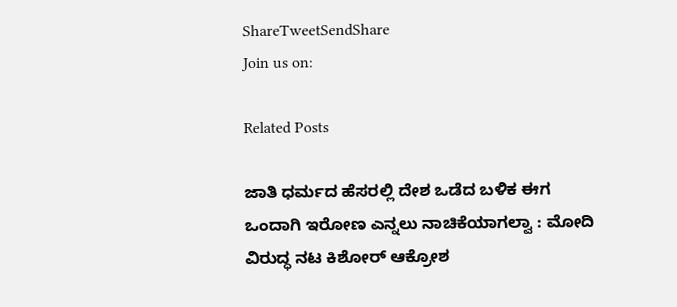ShareTweetSendShare
Join us on:

Related Posts

ಜಾತಿ ಧರ್ಮದ ಹೆಸರಲ್ಲಿ ದೇಶ ಒಡೆದ ಬಳಿಕ ಈಗ ಒಂದಾಗಿ ಇರೋಣ ಎನ್ನಲು ನಾಚಿಕೆಯಾಗಲ್ವಾ : ಮೋದಿ ವಿರುದ್ಧ ನಟ ಕಿಶೋರ್ ಆಕ್ರೋಶ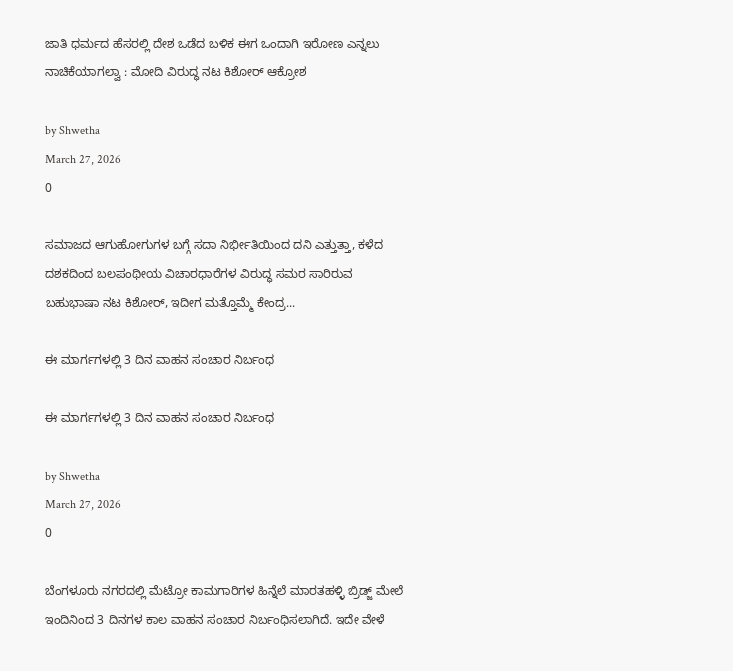ಜಾತಿ ಧರ್ಮದ ಹೆಸರಲ್ಲಿ ದೇಶ ಒಡೆದ ಬಳಿಕ ಈಗ ಒಂದಾಗಿ ಇರೋಣ ಎನ್ನಲು ನಾಚಿಕೆಯಾಗಲ್ವಾ : ಮೋದಿ ವಿರುದ್ಧ ನಟ ಕಿಶೋರ್ ಆಕ್ರೋಶ

by Shwetha
March 27, 2026
0

ಸಮಾಜದ ಆಗುಹೋಗುಗಳ ಬಗ್ಗೆ ಸದಾ ನಿರ್ಭೀತಿಯಿಂದ ದನಿ ಎತ್ತುತ್ತಾ, ಕಳೆದ ದಶಕದಿಂದ ಬಲಪಂಥೀಯ ವಿಚಾರಧಾರೆಗಳ ವಿರುದ್ಧ ಸಮರ ಸಾರಿರುವ ಬಹುಭಾಷಾ ನಟ ಕಿಶೋರ್, ಇದೀಗ ಮತ್ತೊಮ್ಮೆ ಕೇಂದ್ರ...

ಈ ಮಾರ್ಗಗಳಲ್ಲಿ 3 ದಿನ ವಾಹನ ಸಂಚಾರ ನಿರ್ಬಂಧ

ಈ ಮಾರ್ಗಗಳಲ್ಲಿ 3 ದಿನ ವಾಹನ ಸಂಚಾರ ನಿರ್ಬಂಧ

by Shwetha
March 27, 2026
0

ಬೆಂಗಳೂರು ನಗರದಲ್ಲಿ ಮೆಟ್ರೋ ಕಾಮಗಾರಿಗಳ ಹಿನ್ನೆಲೆ ಮಾರತಹಳ್ಳಿ ಬ್ರಿಡ್ಜ್ ಮೇಲೆ ಇಂದಿನಿಂದ 3 ದಿನಗಳ ಕಾಲ ವಾಹನ ಸಂಚಾರ ನಿರ್ಬಂಧಿಸಲಾಗಿದೆ. ಇದೇ ವೇಳೆ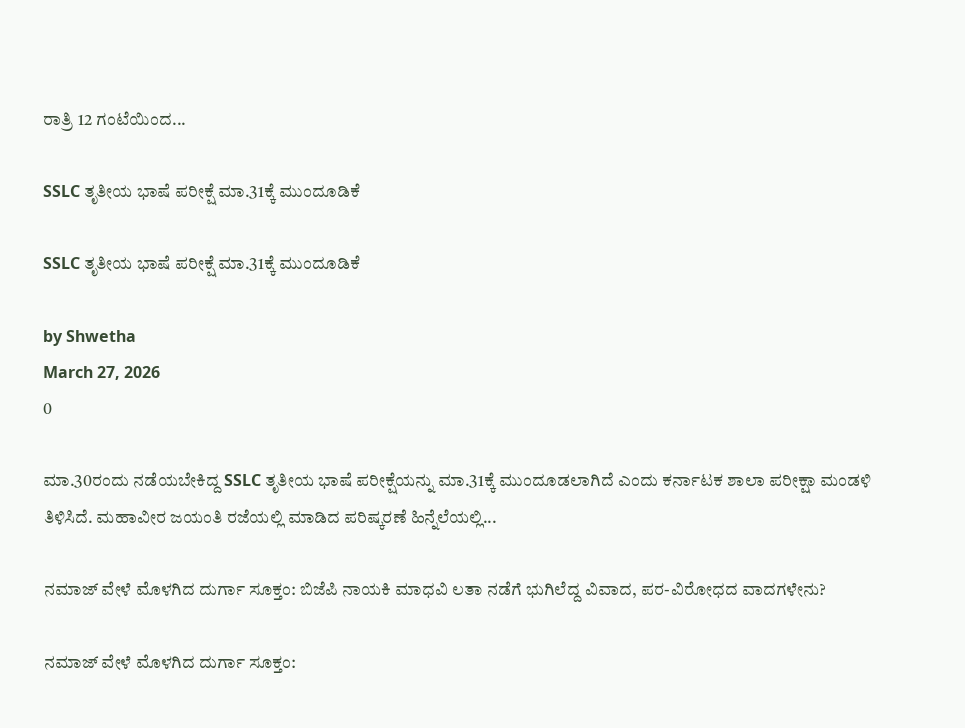ರಾತ್ರಿ 12 ಗಂಟೆಯಿಂದ...

SSLC ತೃತೀಯ ಭಾಷೆ ಪರೀಕ್ಷೆ ಮಾ.31ಕ್ಕೆ ಮುಂದೂಡಿಕೆ

SSLC ತೃತೀಯ ಭಾಷೆ ಪರೀಕ್ಷೆ ಮಾ.31ಕ್ಕೆ ಮುಂದೂಡಿಕೆ

by Shwetha
March 27, 2026
0

ಮಾ.30ರಂದು ನಡೆಯಬೇಕಿದ್ದ SSLC ತೃತೀಯ ಭಾಷೆ ಪರೀಕ್ಷೆಯನ್ನು ಮಾ.31ಕ್ಕೆ ಮುಂದೂಡಲಾಗಿದೆ ಎಂದು ಕರ್ನಾಟಕ ಶಾಲಾ ಪರೀಕ್ಷಾ ಮಂಡಳಿ ತಿಳಿಸಿದೆ. ಮಹಾವೀರ ಜಯಂತಿ ರಜೆಯಲ್ಲಿ ಮಾಡಿದ ಪರಿಷ್ಕರಣೆ ಹಿನ್ನೆಲೆಯಲ್ಲಿ...

ನಮಾಜ್ ವೇಳೆ ಮೊಳಗಿದ ದುರ್ಗಾ ಸೂಕ್ತಂ: ಬಿಜೆಪಿ ನಾಯಕಿ ಮಾಧವಿ ಲತಾ ನಡೆಗೆ ಭುಗಿಲೆದ್ದ ವಿವಾದ, ಪರ-ವಿರೋಧದ ವಾದಗಳೇನು?

ನಮಾಜ್ ವೇಳೆ ಮೊಳಗಿದ ದುರ್ಗಾ ಸೂಕ್ತಂ: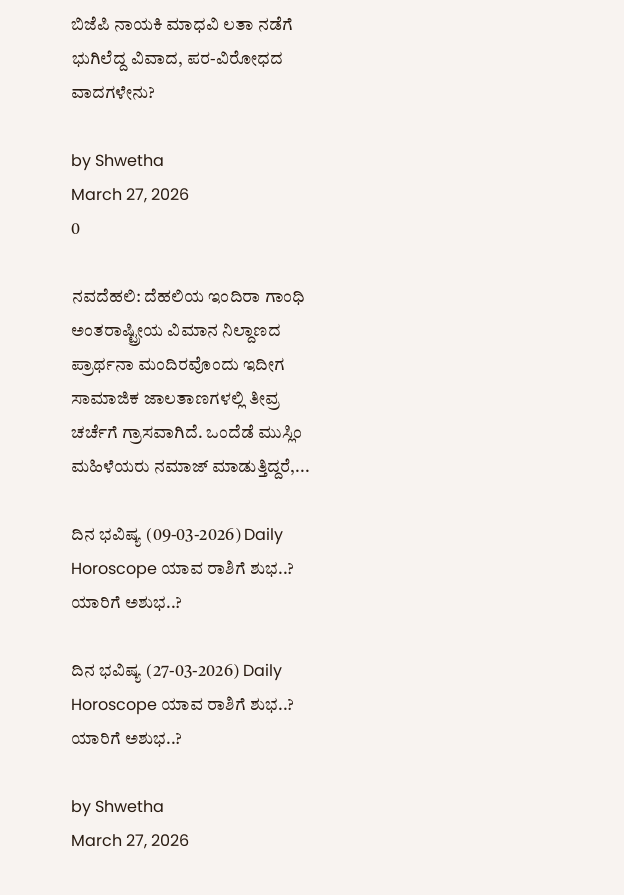ಬಿಜೆಪಿ ನಾಯಕಿ ಮಾಧವಿ ಲತಾ ನಡೆಗೆ ಭುಗಿಲೆದ್ದ ವಿವಾದ, ಪರ-ವಿರೋಧದ ವಾದಗಳೇನು?

by Shwetha
March 27, 2026
0

ನವದೆಹಲಿ: ದೆಹಲಿಯ ಇಂದಿರಾ ಗಾಂಧಿ ಅಂತರಾಷ್ಟ್ರೀಯ ವಿಮಾನ ನಿಲ್ದಾಣದ ಪ್ರಾರ್ಥನಾ ಮಂದಿರವೊಂದು ಇದೀಗ ಸಾಮಾಜಿಕ ಜಾಲತಾಣಗಳಲ್ಲಿ ತೀವ್ರ ಚರ್ಚೆಗೆ ಗ್ರಾಸವಾಗಿದೆ. ಒಂದೆಡೆ ಮುಸ್ಲಿಂ ಮಹಿಳೆಯರು ನಮಾಜ್ ಮಾಡುತ್ತಿದ್ದರೆ,...

ದಿನ ಭವಿಷ್ಯ (09-03-2026) Daily Horoscope ಯಾವ ರಾಶಿಗೆ ಶುಭ..? ಯಾರಿಗೆ ಅಶುಭ..?

ದಿನ ಭವಿಷ್ಯ (27-03-2026) Daily Horoscope ಯಾವ ರಾಶಿಗೆ ಶುಭ..? ಯಾರಿಗೆ ಅಶುಭ..?

by Shwetha
March 27, 2026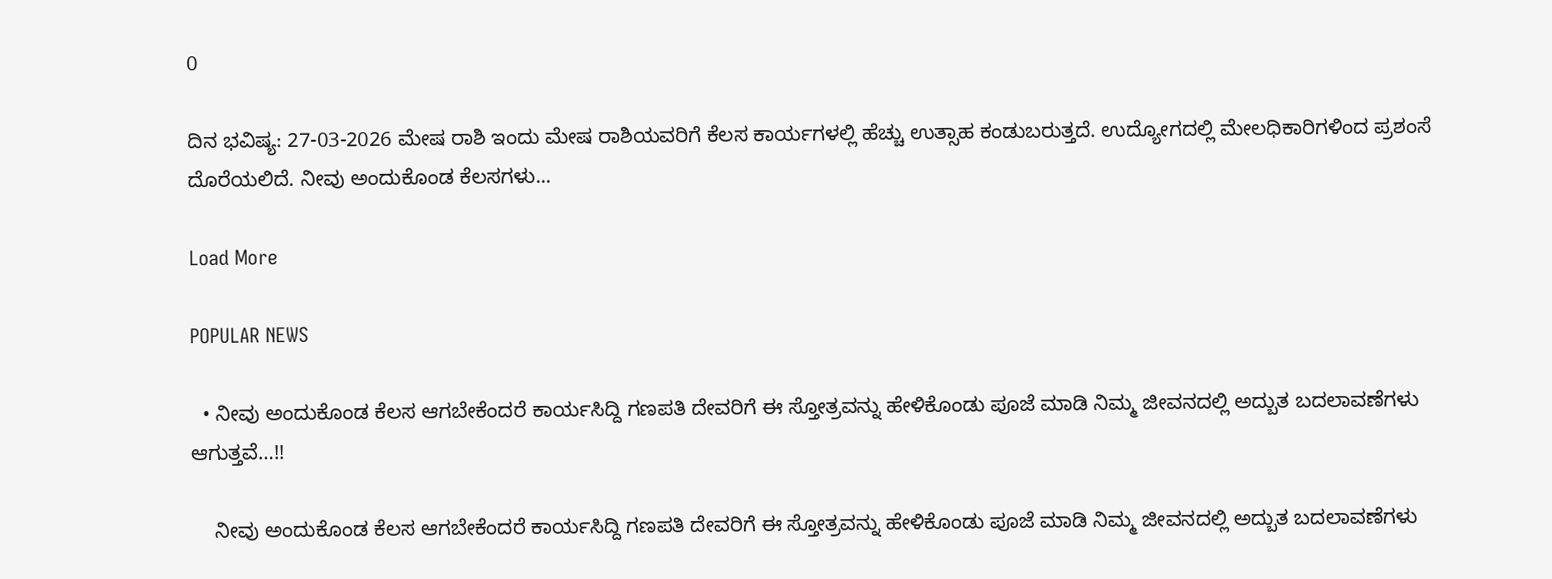0

ದಿನ ಭವಿಷ್ಯ: 27-03-2026 ಮೇಷ ರಾಶಿ ಇಂದು ಮೇಷ ರಾಶಿಯವರಿಗೆ ಕೆಲಸ ಕಾರ್ಯಗಳಲ್ಲಿ ಹೆಚ್ಚು ಉತ್ಸಾಹ ಕಂಡುಬರುತ್ತದೆ. ಉದ್ಯೋಗದಲ್ಲಿ ಮೇಲಧಿಕಾರಿಗಳಿಂದ ಪ್ರಶಂಸೆ ದೊರೆಯಲಿದೆ. ನೀವು ಅಂದುಕೊಂಡ ಕೆಲಸಗಳು...

Load More

POPULAR NEWS

  • ನೀವು ಅಂದುಕೊಂಡ ಕೆಲಸ ಆಗಬೇಕೆಂದರೆ ಕಾರ್ಯಸಿದ್ದಿ ಗಣಪತಿ ದೇವರಿಗೆ ಈ ಸ್ತೋತ್ರವನ್ನು ಹೇಳಿಕೊಂಡು ಪೂಜೆ ಮಾಡಿ ನಿಮ್ಮ ಜೀವನದಲ್ಲಿ ಅದ್ಬುತ ಬದಲಾವಣೆಗಳು ಆಗುತ್ತವೆ…!!

    ನೀವು ಅಂದುಕೊಂಡ ಕೆಲಸ ಆಗಬೇಕೆಂದರೆ ಕಾರ್ಯಸಿದ್ದಿ ಗಣಪತಿ ದೇವರಿಗೆ ಈ ಸ್ತೋತ್ರವನ್ನು ಹೇಳಿಕೊಂಡು ಪೂಜೆ ಮಾಡಿ ನಿಮ್ಮ ಜೀವನದಲ್ಲಿ ಅದ್ಬುತ ಬದಲಾವಣೆಗಳು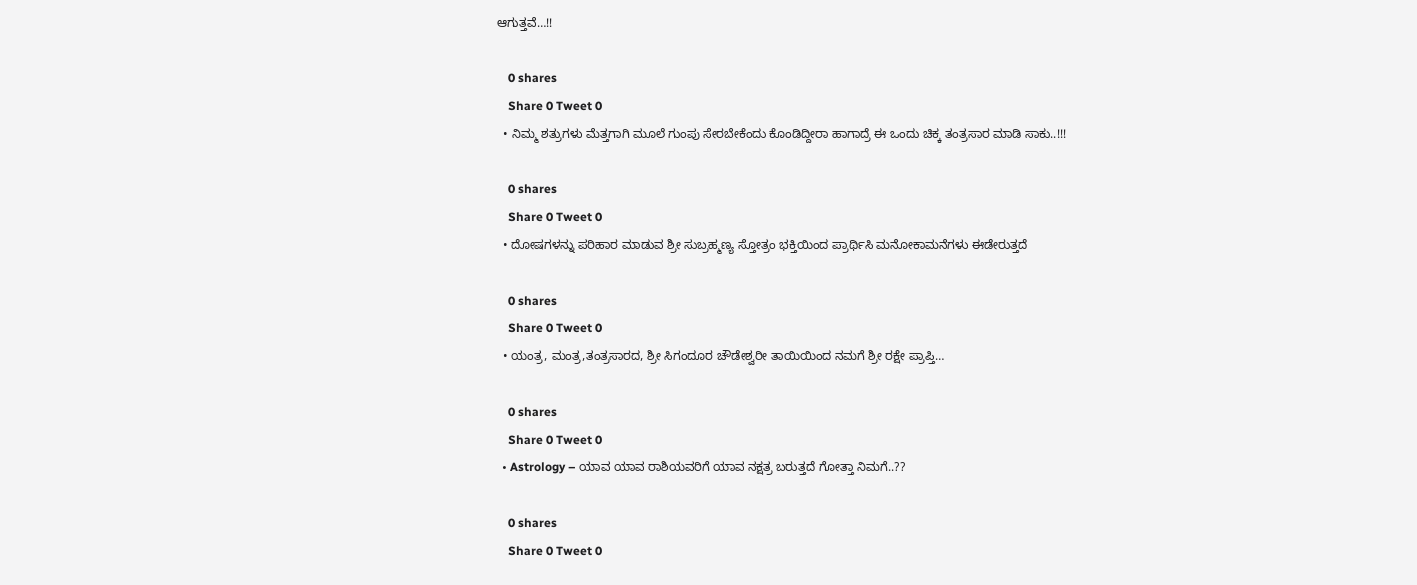ಆಗುತ್ತವೆ…!!

    0 shares
    Share 0 Tweet 0
  • ನಿಮ್ಮ ಶತ್ರುಗಳು ಮೆತ್ತಗಾಗಿ ಮೂಲೆ ಗುಂಪು ಸೇರಬೇಕೆಂದು ಕೊಂಡಿದ್ದೀರಾ ಹಾಗಾದ್ರೆ ಈ ಒಂದು ಚಿಕ್ಕ ತಂತ್ರಸಾರ ಮಾಡಿ ಸಾಕು..!!!

    0 shares
    Share 0 Tweet 0
  • ದೋಷಗಳನ್ನು ಪರಿಹಾರ ಮಾಡುವ ಶ್ರೀ ಸುಬ್ರಹ್ಮಣ್ಯ ಸ್ತೋತ್ರಂ ಭಕ್ತಿಯಿಂದ ಪ್ರಾರ್ಥಿಸಿ ಮನೋಕಾಮನೆಗಳು ಈಡೇರುತ್ತದೆ

    0 shares
    Share 0 Tweet 0
  • ಯಂತ್ರ, ಮಂತ್ರ,ತಂತ್ರಸಾರದ, ಶ್ರೀ ಸಿಗಂದೂರ ಚೌಡೇಶ್ವರೀ ತಾಯಿಯಿಂದ ನಮಗೆ ಶ್ರೀ ರಕ್ಷೇ ಪ್ರಾಪ್ತಿ…

    0 shares
    Share 0 Tweet 0
  • Astrology – ಯಾವ ಯಾವ ರಾಶಿಯವರಿಗೆ ಯಾವ ನಕ್ಷತ್ರ ಬರುತ್ತದೆ ಗೋತ್ತಾ ನಿಮಗೆ..??

    0 shares
    Share 0 Tweet 0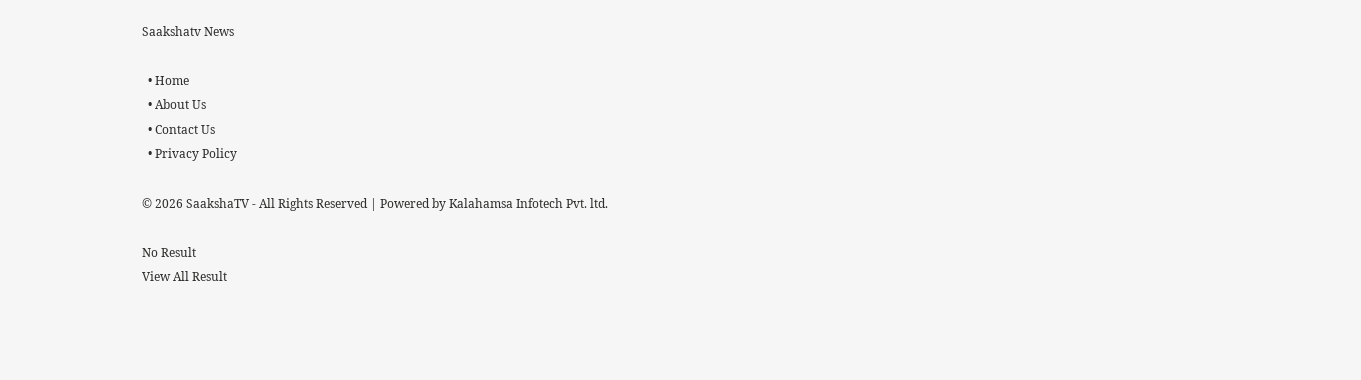Saakshatv News

  • Home
  • About Us
  • Contact Us
  • Privacy Policy

© 2026 SaakshaTV - All Rights Reserved | Powered by Kalahamsa Infotech Pvt. ltd.

No Result
View All Result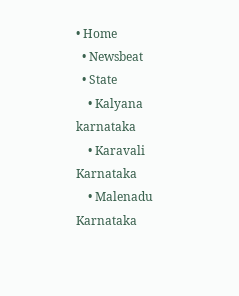• Home
  • Newsbeat
  • State
    • Kalyana karnataka
    • Karavali Karnataka
    • Malenadu Karnataka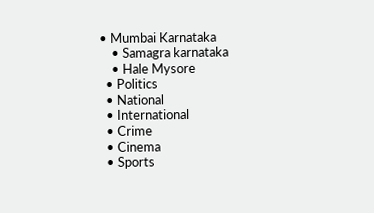• Mumbai Karnataka
    • Samagra karnataka
    • Hale Mysore
  • Politics
  • National
  • International
  • Crime
  • Cinema
  • Sports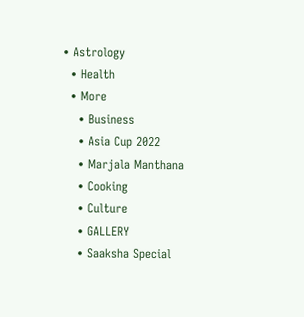• Astrology
  • Health
  • More
    • Business
    • Asia Cup 2022
    • Marjala Manthana
    • Cooking
    • Culture
    • GALLERY
    • Saaksha Special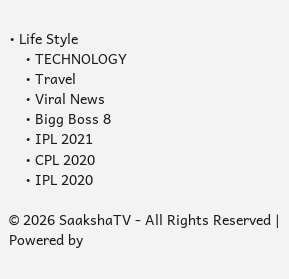• Life Style
    • TECHNOLOGY
    • Travel
    • Viral News
    • Bigg Boss 8
    • IPL 2021
    • CPL 2020
    • IPL 2020

© 2026 SaakshaTV - All Rights Reserved | Powered by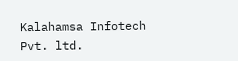Kalahamsa Infotech Pvt. ltd.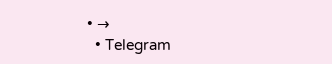• →
  • Telegram